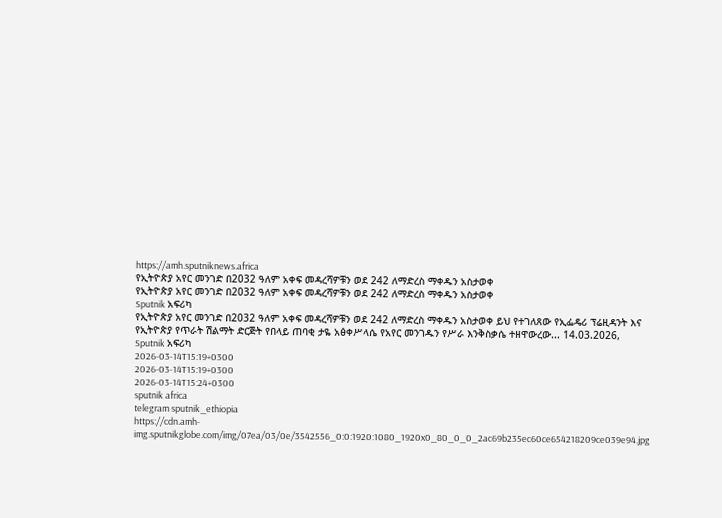https://amh.sputniknews.africa
የኢትዮጵያ አየር መንገድ በ2032 ዓለም አቀፍ መዳረሻዎቹን ወደ 242 ለማድረስ ማቀዱን አስታወቀ
የኢትዮጵያ አየር መንገድ በ2032 ዓለም አቀፍ መዳረሻዎቹን ወደ 242 ለማድረስ ማቀዱን አስታወቀ
Sputnik አፍሪካ
የኢትዮጵያ አየር መንገድ በ2032 ዓለም አቀፍ መዳረሻዎቹን ወደ 242 ለማድረስ ማቀዱን አስታወቀ ይህ የተገለጸው የኢፌዴሪ ፕሬዚዳንት እና የኢትዮጵያ የጥራት ሽልማት ድርጅት የበላይ ጠባቂ ታዬ አፅቀሥላሴ የአየር መንገዱን የሥራ እንቅስቃሴ ተዘዋውረው... 14.03.2026, Sputnik አፍሪካ
2026-03-14T15:19+0300
2026-03-14T15:19+0300
2026-03-14T15:24+0300
sputnik africa
telegram sputnik_ethiopia
https://cdn.amh-img.sputnikglobe.com/img/07ea/03/0e/3542556_0:0:1920:1080_1920x0_80_0_0_2ac69b235ec60ce654218209ce039e94.jpg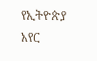የኢትዮጵያ አየር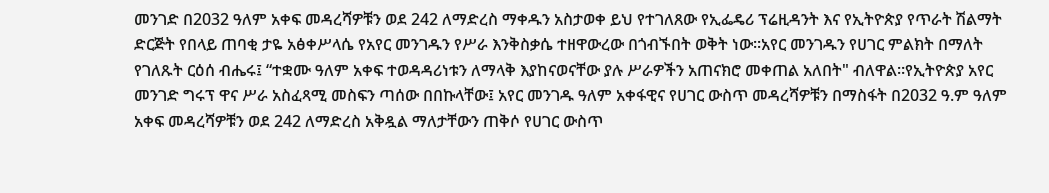መንገድ በ2032 ዓለም አቀፍ መዳረሻዎቹን ወደ 242 ለማድረስ ማቀዱን አስታወቀ ይህ የተገለጸው የኢፌዴሪ ፕሬዚዳንት እና የኢትዮጵያ የጥራት ሽልማት ድርጅት የበላይ ጠባቂ ታዬ አፅቀሥላሴ የአየር መንገዱን የሥራ እንቅስቃሴ ተዘዋውረው በጎብኙበት ወቅት ነው፡፡አየር መንገዱን የሀገር ምልክት በማለት የገለጹት ርዕሰ ብሔሩ፤ “ተቋሙ ዓለም አቀፍ ተወዳዳሪነቱን ለማላቅ እያከናወናቸው ያሉ ሥራዎችን አጠናክሮ መቀጠል አለበት" ብለዋል።የኢትዮጵያ አየር መንገድ ግሩፕ ዋና ሥራ አስፈጻሚ መስፍን ጣሰው በበኩላቸው፤ አየር መንገዱ ዓለም አቀፋዊና የሀገር ውስጥ መዳረሻዎቹን በማስፋት በ2032 ዓ.ም ዓለም አቀፍ መዳረሻዎቹን ወደ 242 ለማድረስ አቅዷል ማለታቸውን ጠቅሶ የሀገር ውስጥ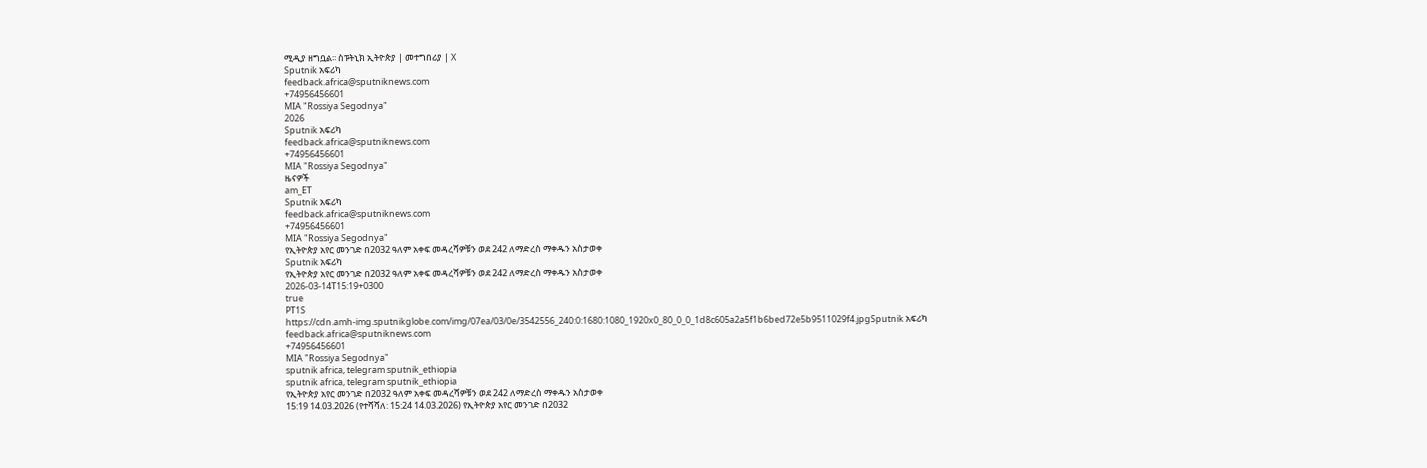ሚዲያ ዘግቧል፡፡ ስፑትኒክ ኢትዮጵያ | መተግበሪያ | X
Sputnik አፍሪካ
feedback.africa@sputniknews.com
+74956456601
MIA "Rossiya Segodnya"
2026
Sputnik አፍሪካ
feedback.africa@sputniknews.com
+74956456601
MIA "Rossiya Segodnya"
ዜናዎች
am_ET
Sputnik አፍሪካ
feedback.africa@sputniknews.com
+74956456601
MIA "Rossiya Segodnya"
የኢትዮጵያ አየር መንገድ በ2032 ዓለም አቀፍ መዳረሻዎቹን ወደ 242 ለማድረስ ማቀዱን አስታወቀ
Sputnik አፍሪካ
የኢትዮጵያ አየር መንገድ በ2032 ዓለም አቀፍ መዳረሻዎቹን ወደ 242 ለማድረስ ማቀዱን አስታወቀ
2026-03-14T15:19+0300
true
PT1S
https://cdn.amh-img.sputnikglobe.com/img/07ea/03/0e/3542556_240:0:1680:1080_1920x0_80_0_0_1d8c605a2a5f1b6bed72e5b9511029f4.jpgSputnik አፍሪካ
feedback.africa@sputniknews.com
+74956456601
MIA "Rossiya Segodnya"
sputnik africa, telegram sputnik_ethiopia
sputnik africa, telegram sputnik_ethiopia
የኢትዮጵያ አየር መንገድ በ2032 ዓለም አቀፍ መዳረሻዎቹን ወደ 242 ለማድረስ ማቀዱን አስታወቀ
15:19 14.03.2026 (የተሻሻለ: 15:24 14.03.2026) የኢትዮጵያ አየር መንገድ በ2032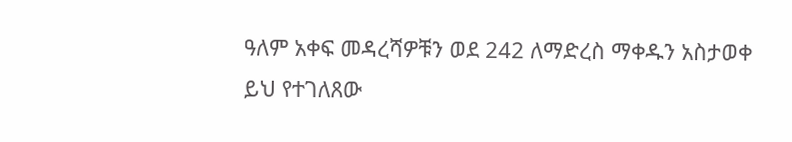ዓለም አቀፍ መዳረሻዎቹን ወደ 242 ለማድረስ ማቀዱን አስታወቀ
ይህ የተገለጸው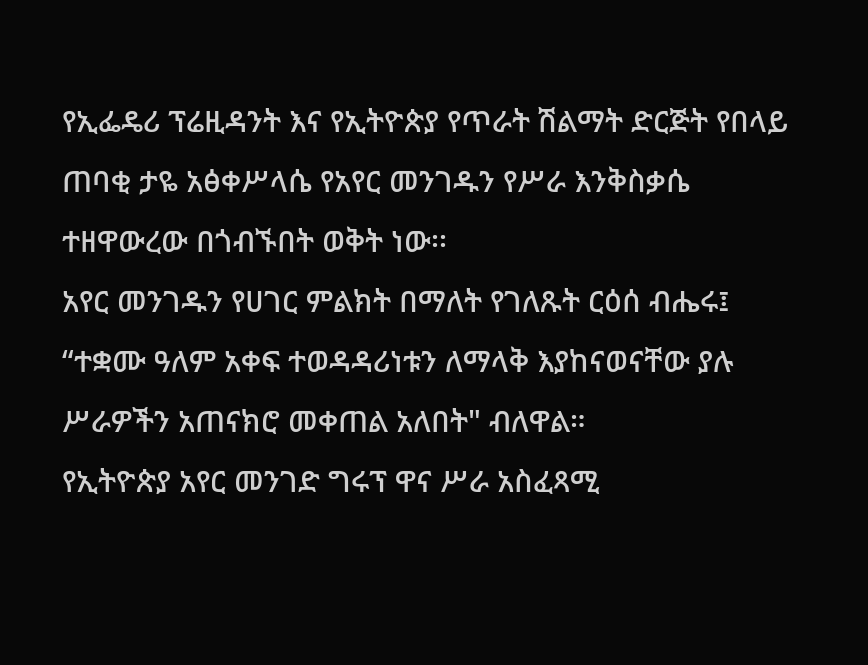የኢፌዴሪ ፕሬዚዳንት እና የኢትዮጵያ የጥራት ሽልማት ድርጅት የበላይ ጠባቂ ታዬ አፅቀሥላሴ የአየር መንገዱን የሥራ እንቅስቃሴ ተዘዋውረው በጎብኙበት ወቅት ነው፡፡
አየር መንገዱን የሀገር ምልክት በማለት የገለጹት ርዕሰ ብሔሩ፤ “ተቋሙ ዓለም አቀፍ ተወዳዳሪነቱን ለማላቅ እያከናወናቸው ያሉ ሥራዎችን አጠናክሮ መቀጠል አለበት" ብለዋል።
የኢትዮጵያ አየር መንገድ ግሩፕ ዋና ሥራ አስፈጻሚ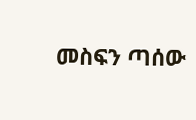መስፍን ጣሰው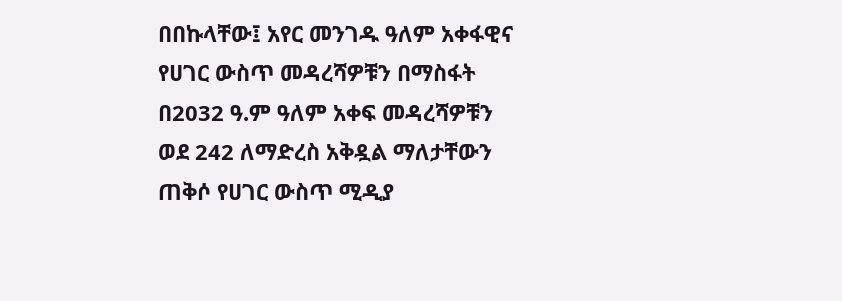በበኩላቸው፤ አየር መንገዱ ዓለም አቀፋዊና የሀገር ውስጥ መዳረሻዎቹን በማስፋት በ2032 ዓ.ም ዓለም አቀፍ መዳረሻዎቹን ወደ 242 ለማድረስ አቅዷል ማለታቸውን ጠቅሶ የሀገር ውስጥ ሚዲያ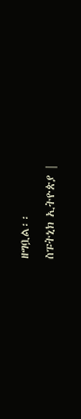ዘግቧል፡፡
ስፑትኒክ ኢትዮጵያ |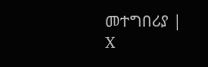መተግበሪያ | X